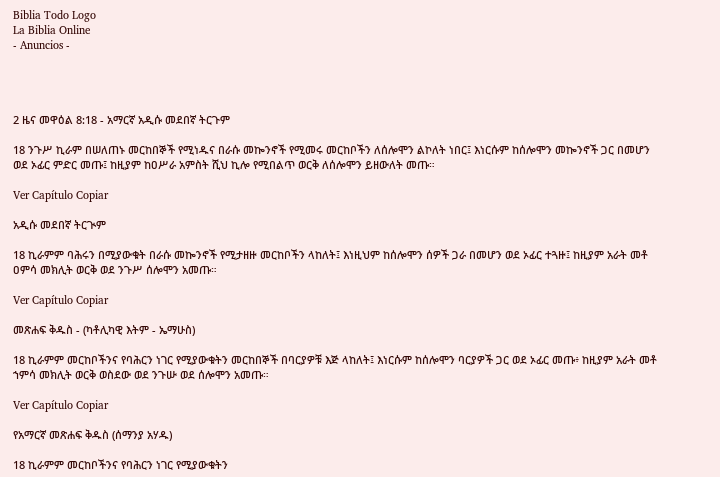Biblia Todo Logo
La Biblia Online
- Anuncios -




2 ዜና መዋዕል 8:18 - አማርኛ አዲሱ መደበኛ ትርጉም

18 ንጉሥ ኪራም በሠለጠኑ መርከበኞች የሚነዱና በራሱ መኰንኖች የሚመሩ መርከቦችን ለሰሎሞን ልኮለት ነበር፤ እነርሱም ከሰሎሞን መኰንኖች ጋር በመሆን ወደ ኦፊር ምድር መጡ፤ ከዚያም ከዐሥራ አምስት ሺህ ኪሎ የሚበልጥ ወርቅ ለሰሎሞን ይዘውለት መጡ።

Ver Capítulo Copiar

አዲሱ መደበኛ ትርጒም

18 ኪራምም ባሕሩን በሚያውቁት በራሱ መኰንኖች የሚታዘዙ መርከቦችን ላከለት፤ እነዚህም ከሰሎሞን ሰዎች ጋራ በመሆን ወደ ኦፊር ተጓዙ፤ ከዚያም አራት መቶ ዐምሳ መክሊት ወርቅ ወደ ንጉሥ ሰሎሞን አመጡ።

Ver Capítulo Copiar

መጽሐፍ ቅዱስ - (ካቶሊካዊ እትም - ኤማሁስ)

18 ኪራምም መርከቦችንና የባሕርን ነገር የሚያውቁትን መርከበኞች በባርያዎቹ እጅ ላከለት፤ እነርሱም ከሰሎሞን ባርያዎች ጋር ወደ ኦፊር መጡ፥ ከዚያም አራት መቶ ኀምሳ መክሊት ወርቅ ወስደው ወደ ንጉሡ ወደ ሰሎሞን አመጡ።

Ver Capítulo Copiar

የአማርኛ መጽሐፍ ቅዱስ (ሰማንያ አሃዱ)

18 ኪራምም መርከቦችንና የባሕርን ነገር የሚያውቁትን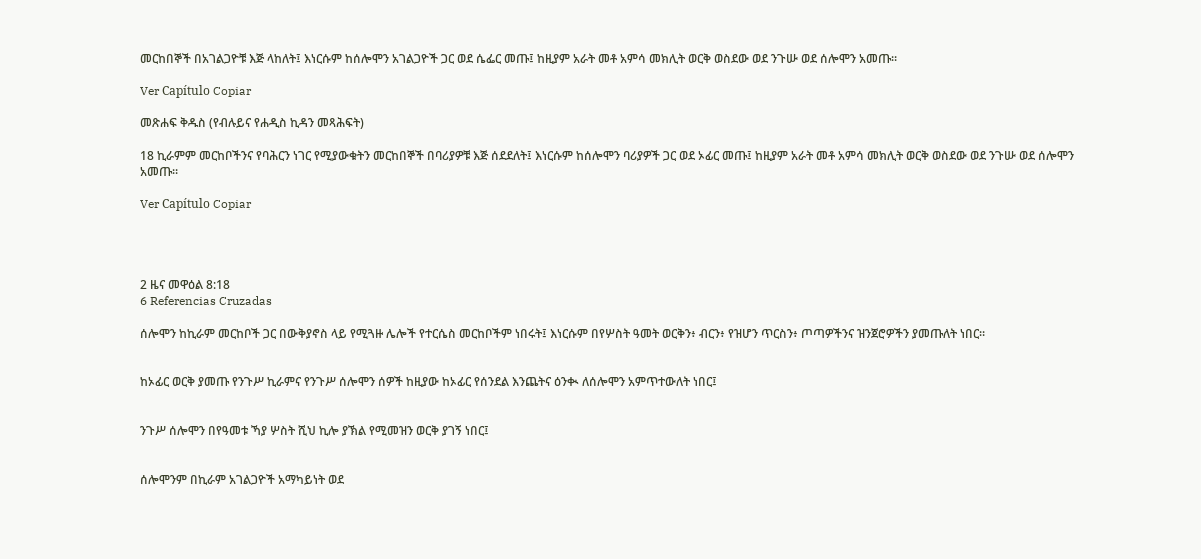መርከበኞች በአገልጋዮቹ እጅ ላከለት፤ እነርሱም ከሰሎሞን አገልጋዮች ጋር ወደ ሴፌር መጡ፤ ከዚያም አራት መቶ አምሳ መክሊት ወርቅ ወስደው ወደ ንጉሡ ወደ ሰሎሞን አመጡ።

Ver Capítulo Copiar

መጽሐፍ ቅዱስ (የብሉይና የሐዲስ ኪዳን መጻሕፍት)

18 ኪራምም መርከቦችንና የባሕርን ነገር የሚያውቁትን መርከበኞች በባሪያዎቹ እጅ ሰደደለት፤ እነርሱም ከሰሎሞን ባሪያዎች ጋር ወደ ኦፊር መጡ፤ ከዚያም አራት መቶ አምሳ መክሊት ወርቅ ወስደው ወደ ንጉሡ ወደ ሰሎሞን አመጡ።

Ver Capítulo Copiar




2 ዜና መዋዕል 8:18
6 Referencias Cruzadas

ሰሎሞን ከኪራም መርከቦች ጋር በውቅያኖስ ላይ የሚጓዙ ሌሎች የተርሴስ መርከቦችም ነበሩት፤ እነርሱም በየሦስት ዓመት ወርቅን፥ ብርን፥ የዝሆን ጥርስን፥ ጦጣዎችንና ዝንጀሮዎችን ያመጡለት ነበር።


ከኦፊር ወርቅ ያመጡ የንጉሥ ኪራምና የንጉሥ ሰሎሞን ሰዎች ከዚያው ከኦፊር የሰንደል እንጨትና ዕንቊ ለሰሎሞን አምጥተውለት ነበር፤


ንጉሥ ሰሎሞን በየዓመቱ ኻያ ሦስት ሺህ ኪሎ ያኽል የሚመዝን ወርቅ ያገኝ ነበር፤


ሰሎሞንም በኪራም አገልጋዮች አማካይነት ወደ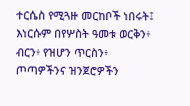ተርሴስ የሚጓዙ መርከቦች ነበሩት፤ እነርሱም በየሦስት ዓመቱ ወርቅን፥ ብርን፥ የዝሆን ጥርስን፥ ጦጣዎችንና ዝንጀሮዎችን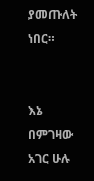ያመጡለት ነበር።


እኔ በምገዛው አገር ሁሉ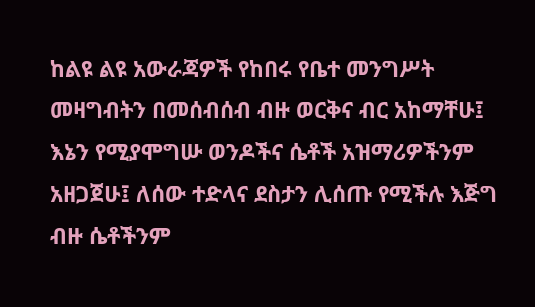ከልዩ ልዩ አውራጃዎች የከበሩ የቤተ መንግሥት መዛግብትን በመሰብሰብ ብዙ ወርቅና ብር አከማቸሁ፤ እኔን የሚያሞግሡ ወንዶችና ሴቶች አዝማሪዎችንም አዘጋጀሁ፤ ለሰው ተድላና ደስታን ሊሰጡ የሚችሉ እጅግ ብዙ ሴቶችንም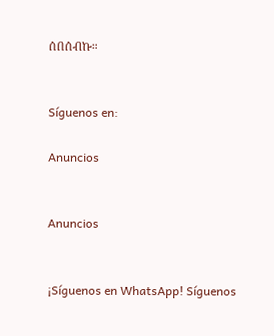ሰበሰብኩ።


Síguenos en:

Anuncios


Anuncios


¡Síguenos en WhatsApp! Síguenos